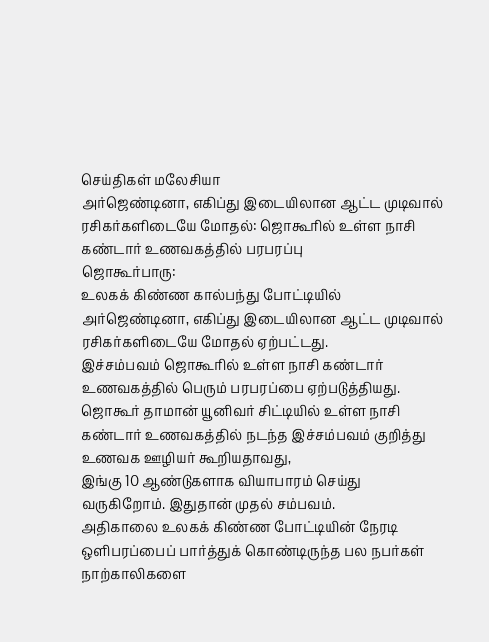செய்திகள் மலேசியா
அர்ஜெண்டினா, எகிப்து இடையிலான ஆட்ட முடிவால் ரசிகர்களிடையே மோதல்: ஜொகூரில் உள்ள நாசி கண்டார் உணவகத்தில் பரபரப்பு
ஜொகூர்பாரு:
உலகக் கிண்ண கால்பந்து போட்டியில் அர்ஜெண்டினா, எகிப்து இடையிலான ஆட்ட முடிவால் ரசிகர்களிடையே மோதல் ஏற்பட்டது.
இச்சம்பவம் ஜொகூரில் உள்ள நாசி கண்டார் உணவகத்தில் பெரும் பரபரப்பை ஏற்படுத்தியது.
ஜொகூர் தாமான் யூனிவர் சிட்டியில் உள்ள நாசி கண்டார் உணவகத்தில் நடந்த இச்சம்பவம் குறித்து உணவக ஊழியர் கூறியதாவது,
இங்கு 10 ஆண்டுகளாக வியாபாரம் செய்து வருகிறோம். இதுதான் முதல் சம்பவம்.
அதிகாலை உலகக் கிண்ண போட்டியின் நேரடி ஒளிபரப்பைப் பார்த்துக் கொண்டிருந்த பல நபர்கள் நாற்காலிகளை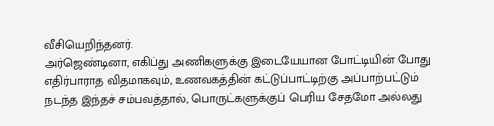வீசியெறிந்தனர்.
அர்ஜெண்டினா, எகிப்து அணிகளுக்கு இடையேயான போட்டியின் போது எதிர்பாராத விதமாகவும், உணவகத்தின் கட்டுப்பாட்டிற்கு அப்பாற்பட்டும் நடந்த இந்தச் சம்பவத்தால், பொருட்களுக்குப் பெரிய சேதமோ அல்லது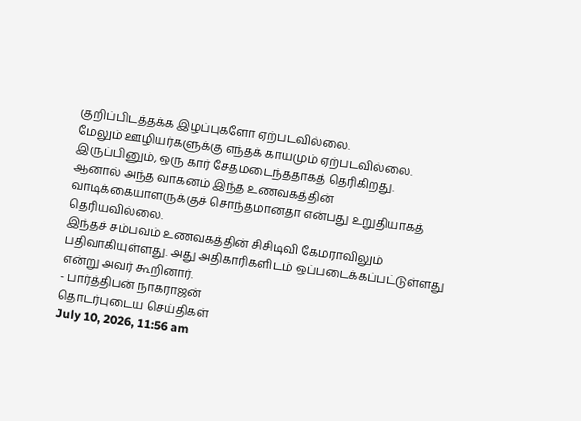குறிப்பிடத்தக்க இழப்புகளோ ஏற்படவில்லை.
மேலும் ஊழியர்களுக்கு எந்தக் காயமும் ஏற்படவில்லை. இருப்பினும், ஒரு கார் சேதமடைந்ததாகத் தெரிகிறது.
ஆனால் அந்த வாகனம் இந்த உணவகத்தின் வாடிக்கையாளருக்குச் சொந்தமானதா என்பது உறுதியாகத் தெரியவில்லை.
இந்தச் சம்பவம் உணவகத்தின் சிசிடிவி கேமராவிலும் பதிவாகியுள்ளது. அது அதிகாரிகளிடம் ஒப்படைக்கப்பட்டுள்ளது என்று அவர் கூறினார்.
- பார்த்திபன் நாகராஜன்
தொடர்புடைய செய்திகள்
July 10, 2026, 11:56 am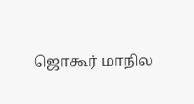ஜொகூர் மாநில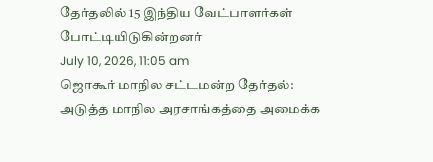தேர்தலில் 15 இந்திய வேட்பாளர்கள் போட்டியிடுகின்றனர்
July 10, 2026, 11:05 am
ஜொகூர் மாநில சட்டமன்ற தேர்தல்: அடுத்த மாநில அரசாங்கத்தை அமைக்க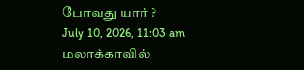போவது யார் ?
July 10, 2026, 11:03 am
மலாக்காவில்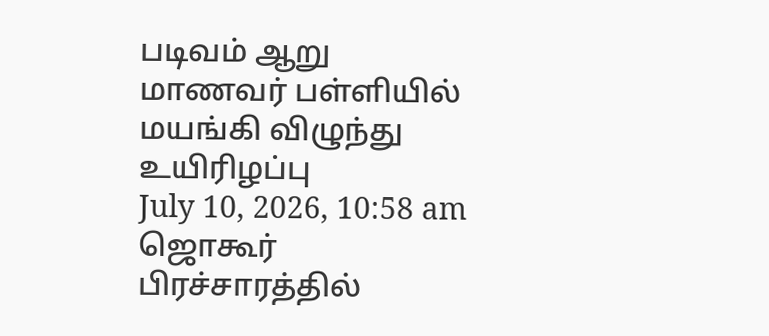படிவம் ஆறு மாணவர் பள்ளியில் மயங்கி விழுந்து உயிரிழப்பு
July 10, 2026, 10:58 am
ஜொகூர் பிரச்சாரத்தில்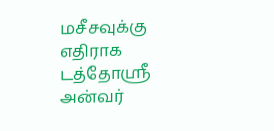மசீசவுக்கு எதிராக டத்தோஸ்ரீ அன்வர்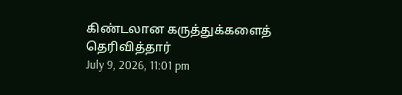கிண்டலான கருத்துக்களைத் தெரிவித்தார்
July 9, 2026, 11:01 pm